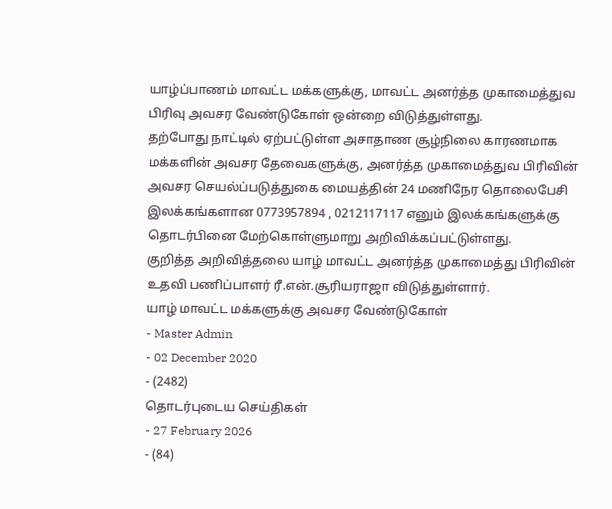யாழ்ப்பாணம் மாவட்ட மக்களுக்கு, மாவட்ட அனர்த்த முகாமைத்துவ பிரிவு அவசர வேண்டுகோள் ஒன்றை விடுத்துள்ளது.
தற்போது நாட்டில் ஏற்பட்டுள்ள அசாதாண சூழ்நிலை காரணமாக மக்களின் அவசர தேவைகளுக்கு, அனர்த்த முகாமைத்துவ பிரிவின் அவசர செயல்ப்படுத்துகை மையத்தின் 24 மணிநேர தொலைபேசி இலக்கங்களான 0773957894 , 0212117117 எனும் இலக்கங்களுக்கு தொடர்பினை மேற்கொள்ளுமாறு அறிவிக்கப்பட்டுள்ளது.
குறித்த அறிவித்தலை யாழ் மாவட்ட அனர்த்த முகாமைத்து பிரிவின் உதவி பணிப்பாளர் ரீ.என்.சூரியராஜா விடுத்துள்ளார்.
யாழ் மாவட்ட மக்களுக்கு அவசர வேண்டுகோள்
- Master Admin
- 02 December 2020
- (2482)
தொடர்புடைய செய்திகள்
- 27 February 2026
- (84)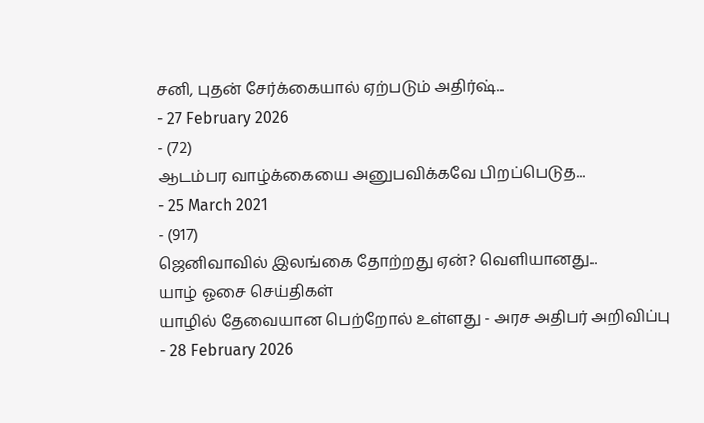சனி, புதன் சேர்க்கையால் ஏற்படும் அதிர்ஷ்...
- 27 February 2026
- (72)
ஆடம்பர வாழ்க்கையை அனுபவிக்கவே பிறப்பெடுத...
- 25 March 2021
- (917)
ஜெனிவாவில் இலங்கை தோற்றது ஏன்? வெளியானது...
யாழ் ஓசை செய்திகள்
யாழில் தேவையான பெற்றோல் உள்ளது - அரச அதிபர் அறிவிப்பு
- 28 February 2026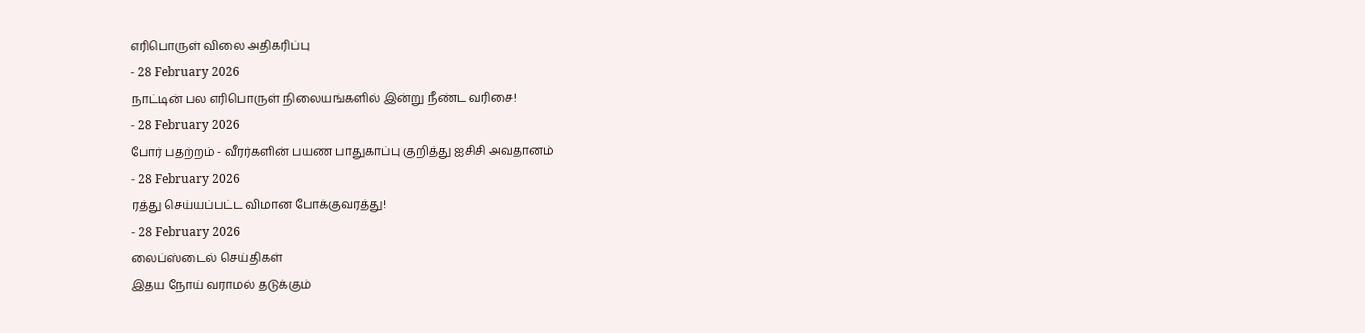எரிபொருள் விலை அதிகரிப்பு
- 28 February 2026
நாட்டின் பல எரிபொருள் நிலையங்களில் இன்று நீண்ட வரிசை!
- 28 February 2026
போர் பதற்றம் - வீரர்களின் பயண பாதுகாப்பு குறித்து ஐசிசி அவதானம்
- 28 February 2026
ரத்து செய்யப்பட்ட விமான போக்குவரத்து!
- 28 February 2026
லைப்ஸ்டைல் செய்திகள்
இதய நோய் வராமல் தடுக்கும்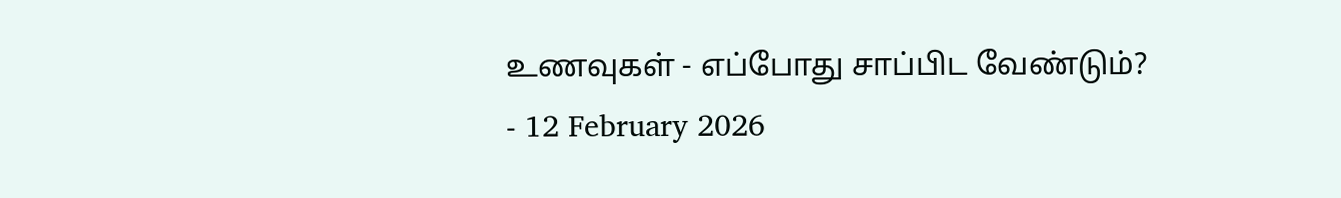உணவுகள் - எப்போது சாப்பிட வேண்டும்?
- 12 February 2026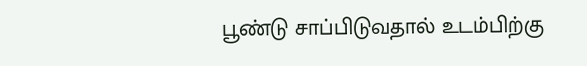பூண்டு சாப்பிடுவதால் உடம்பிற்கு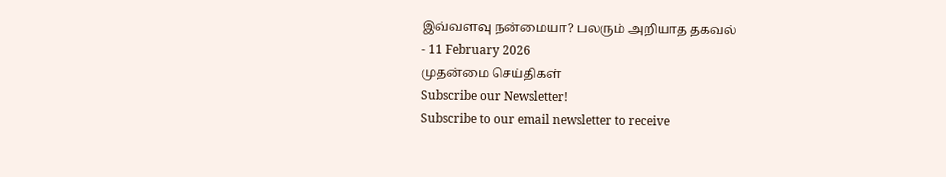இவ்வளவு நன்மையா? பலரும் அறியாத தகவல்
- 11 February 2026
முதன்மை செய்திகள்
Subscribe our Newsletter!
Subscribe to our email newsletter to receive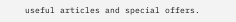useful articles and special offers.